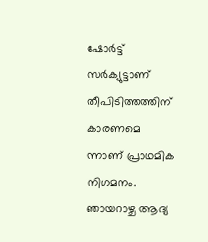ഷോര്‍ട്ട് സര്‍ക്യുട്ടാണ് തീപിടിത്തത്തിന് കാരണമെ ന്നാണ് പ്രാഥമിക നിഗമനം. ഞായറാഴ്ച ആദ്യ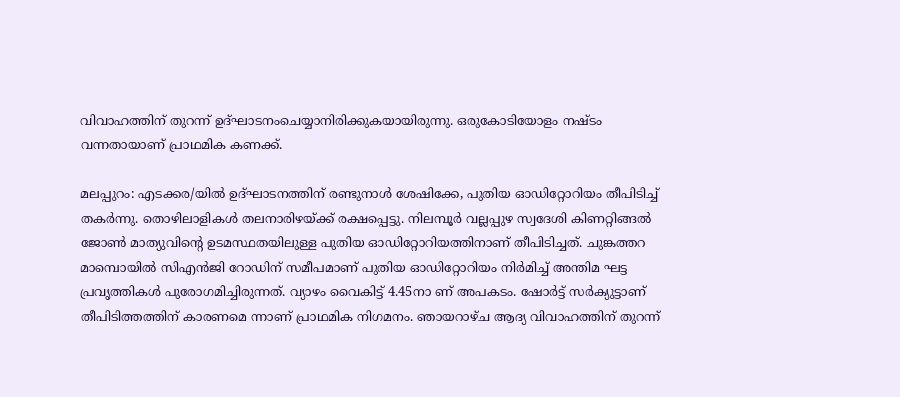വിവാഹത്തിന് തുറന്ന് ഉദ്ഘാടനംചെയ്യാനിരിക്കുകയായിരുന്നു. ഒരുകോടിയോളം നഷ്ടം വന്നതായാണ് പ്രാഥമിക കണക്ക്.

മലപ്പുറം: എടക്കര/യില്‍ ഉദ്ഘാടനത്തിന് രണ്ടുനാള്‍ ശേഷിക്കേ, പുതിയ ഓഡിറ്റോറിയം തീപിടിച്ച് തകര്‍ന്നു. തൊഴിലാളികള്‍ തലനാരിഴയ്ക്ക് രക്ഷപ്പെട്ടു. നിലമ്പൂര്‍ വല്ലപ്പുഴ സ്വദേശി കിണറ്റിങ്ങല്‍ ജോണ്‍ മാത്യുവിന്റെ ഉടമസ്ഥതയിലുള്ള പുതിയ ഓഡിറ്റോറിയത്തിനാണ് തീപിടിച്ചത്. ചുങ്കത്തറ മാമ്പൊയില്‍ സിഎന്‍ജി റോഡിന് സമീപമാണ് പുതിയ ഓഡിറ്റോറിയം നിര്‍മിച്ച് അന്തിമ ഘട്ട പ്രവൃത്തികള്‍ പുരോഗമിച്ചിരുന്നത്. വ്യാഴം വൈകിട്ട് 4.45നാ ണ് അപകടം. ഷോര്‍ട്ട് സര്‍ക്യുട്ടാണ് തീപിടിത്തത്തിന് കാരണമെ ന്നാണ് പ്രാഥമിക നിഗമനം. ഞായറാഴ്ച ആദ്യ വിവാഹത്തിന് തുറന്ന്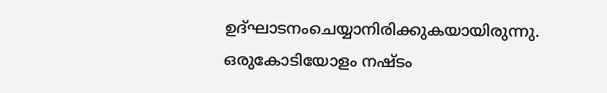ഉദ്ഘാടനംചെയ്യാനിരിക്കുകയായിരുന്നു. ഒരുകോടിയോളം നഷ്ടം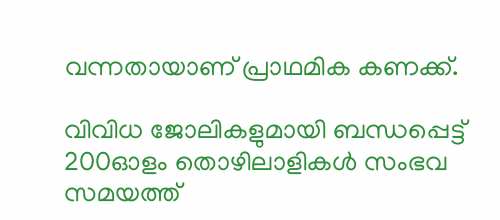വന്നതായാണ് പ്രാഥമിക കണക്ക്.

വിവിധ ജോലികളുമായി ബന്ധപ്പെട്ട് 200ഓളം തൊഴിലാളികള്‍ സംഭവ സമയത്ത്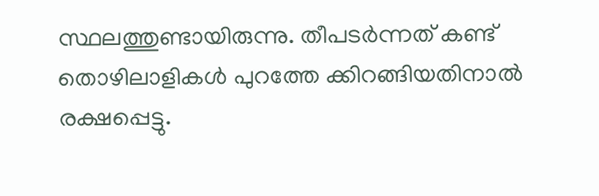സ്ഥലത്തുണ്ടായിരുന്നു. തീപടര്‍ന്നത് കണ്ട് തൊഴിലാളികള്‍ പുറത്തേ ക്കിറങ്ങിയതിനാല്‍ രക്ഷപ്പെട്ടു.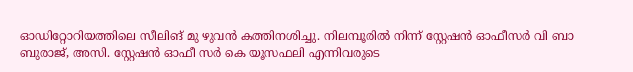ഓഡിറ്റോറിയത്തിലെ സീലിങ് മു ഴുവന്‍ കത്തിനശിച്ചു. നിലമ്പൂരില്‍ നിന്ന് സ്റ്റേഷന്‍ ഓഫീസര്‍ വി ബാ ബുരാജ്, അസി. സ്റ്റേഷന്‍ ഓഫീ സര്‍ കെ യൂസഫലി എന്നിവരുടെ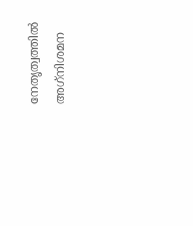നേതൃത്വത്തില്‍ അഗ്‌നിശമന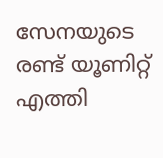സേനയുടെ രണ്ട് യൂണിറ്റ് എത്തി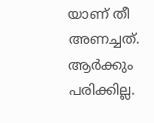യാണ് തീ അണച്ചത്. ആര്‍ക്കും പരിക്കില്ല.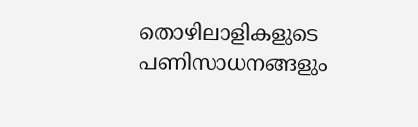തൊഴിലാളികളുടെ പണിസാധനങ്ങളും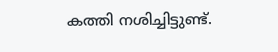കത്തി നശിച്ചിട്ടുണ്ട്.